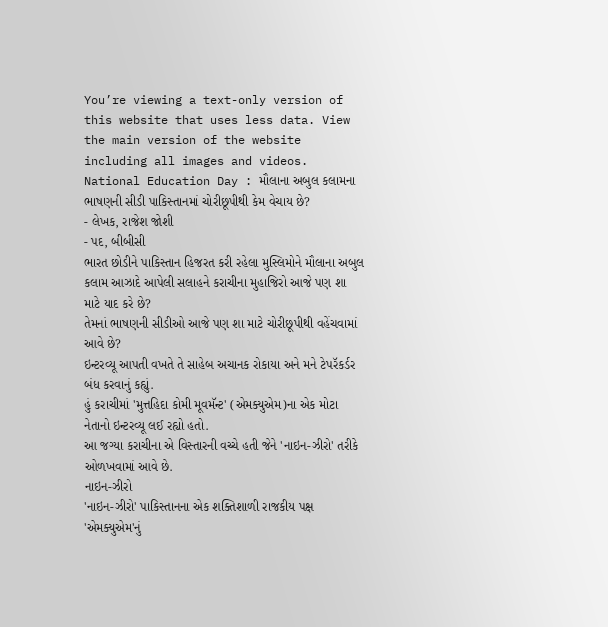You’re viewing a text-only version of this website that uses less data. View the main version of the website including all images and videos.
National Education Day : મૌલાના અબુલ કલામના ભાષણની સીડી પાકિસ્તાનમાં ચોરીછૂપીથી કેમ વેચાય છે?
- લેખક, રાજેશ જોશી
- પદ, બીબીસી
ભારત છોડીને પાકિસ્તાન હિજરત કરી રહેલા મુસ્લિમોને મૌલાના અબુલ કલામ આઝાદે આપેલી સલાહને કરાચીના મુહાજિરો આજે પણ શા માટે યાદ કરે છે?
તેમનાં ભાષણની સીડીઓ આજે પણ શા માટે ચોરીછૂપીથી વહેંચવામાં આવે છે?
ઇન્ટરવ્યૂ આપતી વખતે તે સાહેબ અચાનક રોકાયા અને મને ટેપરૅકર્ડર બંધ કરવાનું કહ્યું.
હું કરાચીમાં 'મુત્તહિદા કોમી મૂવમૅન્ટ' (એમક્યુએમ)ના એક મોટા નેતાનો ઇન્ટરવ્યૂ લઈ રહ્યો હતો.
આ જગ્યા કરાચીના એ વિસ્તારની વચ્ચે હતી જેને 'નાઇન-ઝીરો' તરીકે ઓળખવામાં આવે છે.
નાઇન-ઝીરો
'નાઇન-ઝીરો' પાકિસ્તાનના એક શક્તિશાળી રાજકીય પક્ષ 'એમક્યુએમ'નું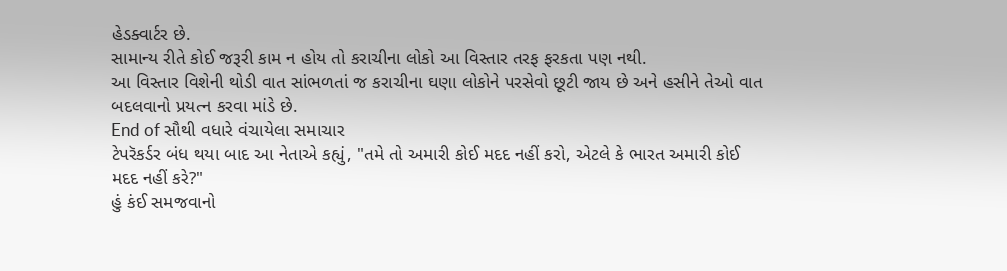હેડક્વાર્ટર છે.
સામાન્ય રીતે કોઈ જરૂરી કામ ન હોય તો કરાચીના લોકો આ વિસ્તાર તરફ ફરકતા પણ નથી.
આ વિસ્તાર વિશેની થોડી વાત સાંભળતાં જ કરાચીના ઘણા લોકોને પરસેવો છૂટી જાય છે અને હસીને તેઓ વાત બદલવાનો પ્રયત્ન કરવા માંડે છે.
End of સૌથી વધારે વંચાયેલા સમાચાર
ટેપરૅકર્ડર બંધ થયા બાદ આ નેતાએ કહ્યું, "તમે તો અમારી કોઈ મદદ નહીં કરો, એટલે કે ભારત અમારી કોઈ મદદ નહીં કરે?"
હું કંઈ સમજવાનો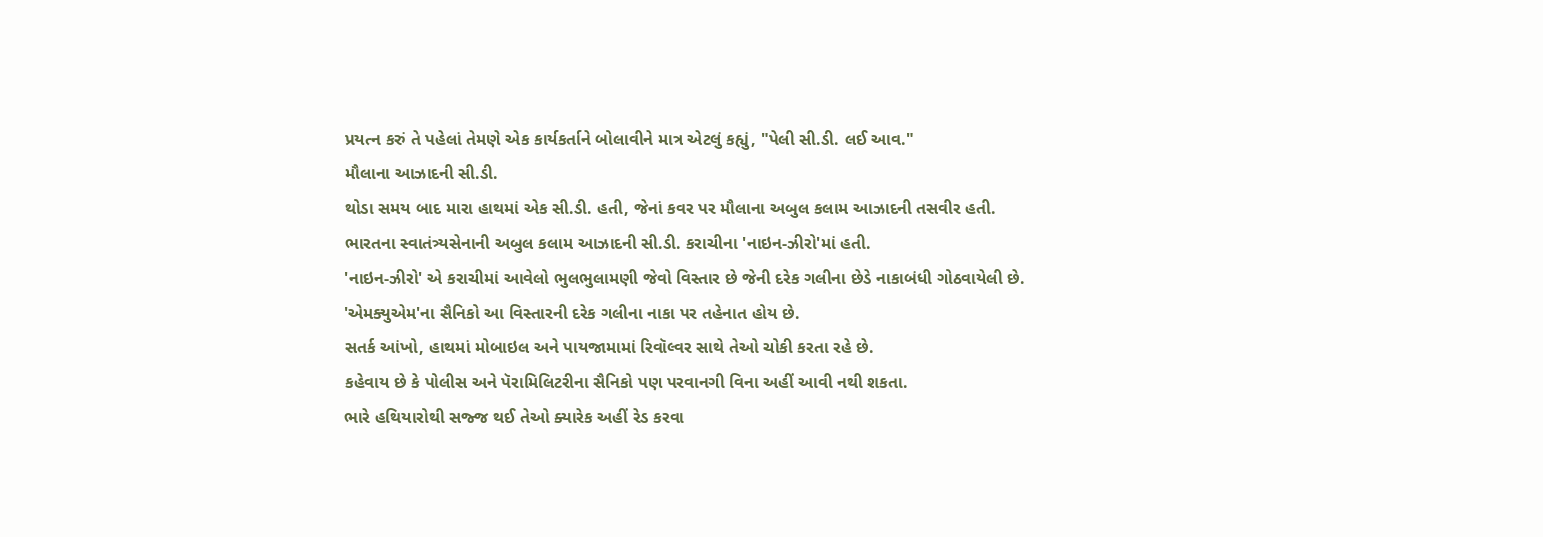પ્રયત્ન કરું તે પહેલાં તેમણે એક કાર્યકર્તાને બોલાવીને માત્ર એટલું કહ્યું, "પેલી સી.ડી. લઈ આવ."
મૌલાના આઝાદની સી.ડી.
થોડા સમય બાદ મારા હાથમાં એક સી.ડી. હતી, જેનાં કવર પર મૌલાના અબુલ કલામ આઝાદની તસવીર હતી.
ભારતના સ્વાતંત્ર્યસેનાની અબુલ કલામ આઝાદની સી.ડી. કરાચીના 'નાઇન-ઝીરો'માં હતી.
'નાઇન-ઝીરો' એ કરાચીમાં આવેલો ભુલભુલામણી જેવો વિસ્તાર છે જેની દરેક ગલીના છેડે નાકાબંધી ગોઠવાયેલી છે.
'એમક્યુએમ'ના સૈનિકો આ વિસ્તારની દરેક ગલીના નાકા પર તહેનાત હોય છે.
સતર્ક આંખો, હાથમાં મોબાઇલ અને પાયજામામાં રિવૉલ્વર સાથે તેઓ ચોકી કરતા રહે છે.
કહેવાય છે કે પોલીસ અને પૅરામિલિટરીના સૈનિકો પણ પરવાનગી વિના અહીં આવી નથી શકતા.
ભારે હથિયારોથી સજ્જ થઈ તેઓ ક્યારેક અહીં રેડ કરવા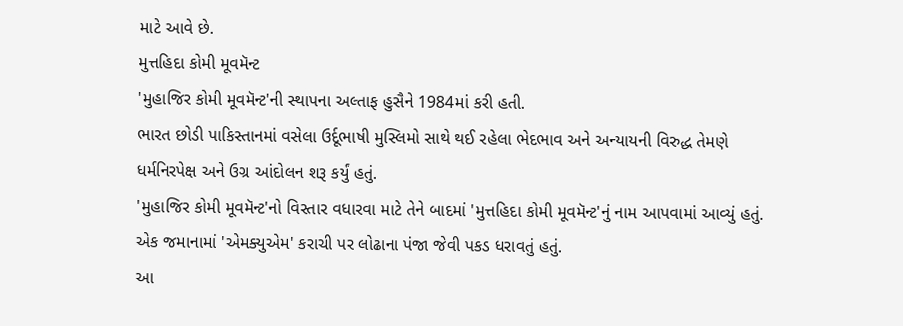માટે આવે છે.
મુત્તહિદા કોમી મૂવમૅન્ટ
'મુહાજિર કોમી મૂવમૅન્ટ'ની સ્થાપના અલ્તાફ હુસૈને 1984માં કરી હતી.
ભારત છોડી પાકિસ્તાનમાં વસેલા ઉર્દૂભાષી મુસ્લિમો સાથે થઈ રહેલા ભેદભાવ અને અન્યાયની વિરુદ્ધ તેમણે ધર્મનિરપેક્ષ અને ઉગ્ર આંદોલન શરૂ કર્યું હતું.
'મુહાજિર કોમી મૂવમૅન્ટ'નો વિસ્તાર વધારવા માટે તેને બાદમાં 'મુત્તહિદા કોમી મૂવમૅન્ટ'નું નામ આપવામાં આવ્યું હતું.
એક જમાનામાં 'એમક્યુએમ' કરાચી પર લોઢાના પંજા જેવી પકડ ધરાવતું હતું.
આ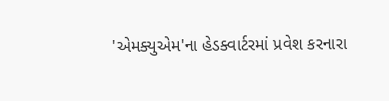'એમક્યુએમ'ના હેડક્વાર્ટરમાં પ્રવેશ કરનારા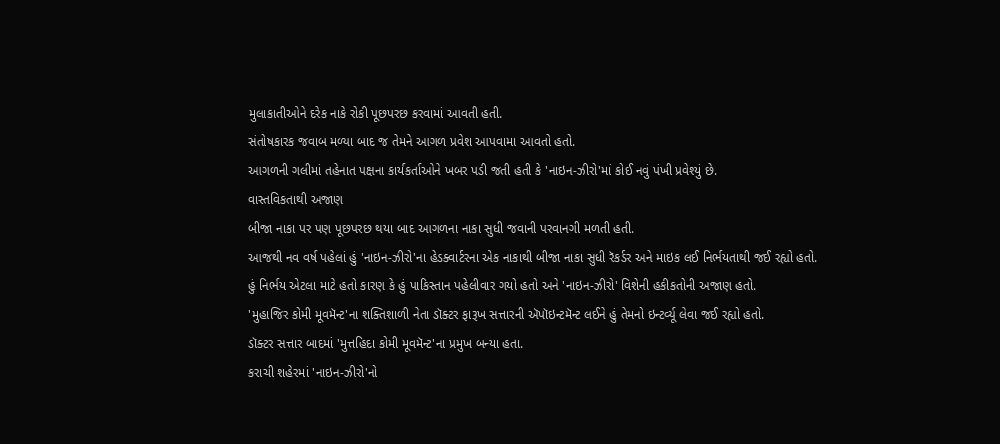મુલાકાતીઓને દરેક નાકે રોકી પૂછપરછ કરવામાં આવતી હતી.
સંતોષકારક જવાબ મળ્યા બાદ જ તેમને આગળ પ્રવેશ આપવામા આવતો હતો.
આગળની ગલીમાં તહેનાત પક્ષના કાર્યકર્તાઓને ખબર પડી જતી હતી કે 'નાઇન-ઝીરો'માં કોઈ નવું પંખી પ્રવેશ્યું છે.
વાસ્તવિકતાથી અજાણ
બીજા નાકા પર પણ પૂછપરછ થયા બાદ આગળના નાકા સુધી જવાની પરવાનગી મળતી હતી.
આજથી નવ વર્ષ પહેલાં હું 'નાઇન-ઝીરો'ના હેડક્વાર્ટરના એક નાકાથી બીજા નાકા સુધી રૅકર્ડર અને માઇક લઈ નિર્ભયતાથી જઈ રહ્યો હતો.
હું નિર્ભય એટલા માટે હતો કારણ કે હું પાકિસ્તાન પહેલીવાર ગયો હતો અને 'નાઇન-ઝીરો' વિશેની હકીકતોની અજાણ હતો.
'મુહાજિર કોમી મૂવમૅન્ટ'ના શક્તિશાળી નેતા ડૉક્ટર ફારૂખ સત્તારની ઍપૉઇન્ટમૅન્ટ લઈને હું તેમનો ઇન્ટર્વ્યૂ લેવા જઈ રહ્યો હતો.
ડૉક્ટર સત્તાર બાદમાં 'મુત્તહિદા કોમી મૂવમૅન્ટ'ના પ્રમુખ બન્યા હતા.
કરાચી શહેરમાં 'નાઇન-ઝીરો'નો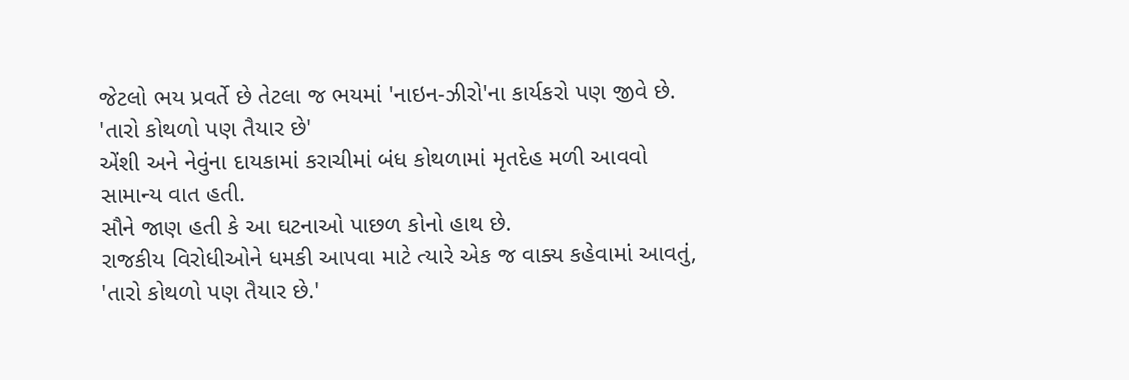જેટલો ભય પ્રવર્તે છે તેટલા જ ભયમાં 'નાઇન-ઝીરો'ના કાર્યકરો પણ જીવે છે.
'તારો કોથળો પણ તૈયાર છે'
એંશી અને નેવુંના દાયકામાં કરાચીમાં બંધ કોથળામાં મૃતદેહ મળી આવવો સામાન્ય વાત હતી.
સૌને જાણ હતી કે આ ઘટનાઓ પાછળ કોનો હાથ છે.
રાજકીય વિરોધીઓને ધમકી આપવા માટે ત્યારે એક જ વાક્ય કહેવામાં આવતું, 'તારો કોથળો પણ તૈયાર છે.'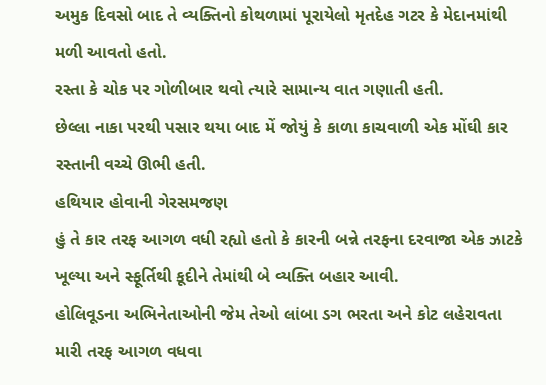અમુક દિવસો બાદ તે વ્યક્તિનો કોથળામાં પૂરાયેલો મૃતદેહ ગટર કે મેદાનમાંથી મળી આવતો હતો.
રસ્તા કે ચોક પર ગોળીબાર થવો ત્યારે સામાન્ય વાત ગણાતી હતી.
છેલ્લા નાકા પરથી પસાર થયા બાદ મેં જોયું કે કાળા કાચવાળી એક મોંઘી કાર રસ્તાની વચ્ચે ઊભી હતી.
હથિયાર હોવાની ગેરસમજણ
હું તે કાર તરફ આગળ વધી રહ્યો હતો કે કારની બન્ને તરફના દરવાજા એક ઝાટકે ખૂલ્યા અને સ્ફૂર્તિથી કૂદીને તેમાંથી બે વ્યક્તિ બહાર આવી.
હોલિવૂડના અભિનેતાઓની જેમ તેઓ લાંબા ડગ ભરતા અને કોટ લહેરાવતા મારી તરફ આગળ વધવા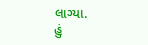લાગ્યા.
હું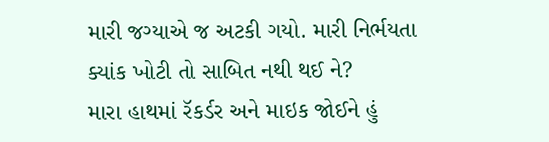મારી જગ્યાએ જ અટકી ગયો. મારી નિર્ભયતા ક્યાંક ખોટી તો સાબિત નથી થઈ ને?
મારા હાથમાં રૅકર્ડર અને માઇક જોઈને હું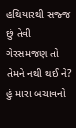હથિયારથી સજ્જ છું તેવી ગેરસમજણ તો તેમને નથી થઈ ને?
હું મારા બચાવનો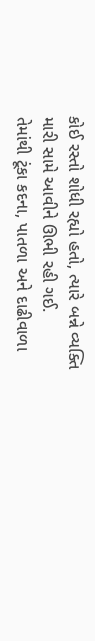કોઈ રસ્તો શોધી રહ્યો હતો, ત્યારે બન્ને વ્યક્તિ મારી સામે આવીને ઊભી રહી ગઈ.
તેમાંથી ટૂંકા કદના, પાતળા અને દાઢીવાળા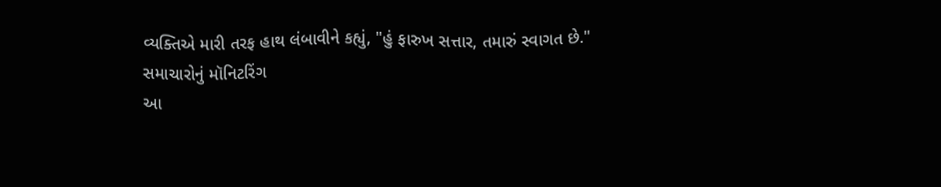વ્યક્તિએ મારી તરફ હાથ લંબાવીને કહ્યું, "હું ફારુખ સત્તાર, તમારું સ્વાગત છે."
સમાચારોનું મૉનિટરિંગ
આ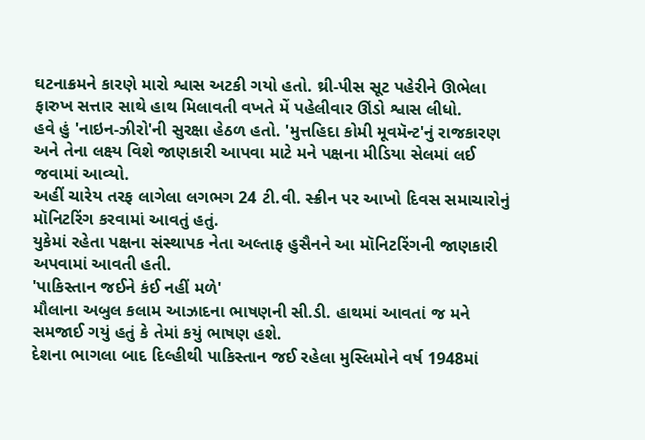ઘટનાક્રમને કારણે મારો શ્વાસ અટકી ગયો હતો. થ્રી-પીસ સૂટ પહેરીને ઊભેલા ફારુખ સત્તાર સાથે હાથ મિલાવતી વખતે મેં પહેલીવાર ઊંડો શ્વાસ લીધો.
હવે હું 'નાઇન-ઝીરો'ની સુરક્ષા હેઠળ હતો. 'મુત્તહિદા કોમી મૂવમૅન્ટ'નું રાજકારણ અને તેના લક્ષ્ય વિશે જાણકારી આપવા માટે મને પક્ષના મીડિયા સેલમાં લઈ જવામાં આવ્યો.
અહીં ચારેય તરફ લાગેલા લગભગ 24 ટી.વી. સ્ક્રીન પર આખો દિવસ સમાચારોનું મૉનિટરિંગ કરવામાં આવતું હતું.
યુકેમાં રહેતા પક્ષના સંસ્થાપક નેતા અલ્તાફ હુસૈનને આ મૉનિટરિંગની જાણકારી અપવામાં આવતી હતી.
'પાકિસ્તાન જઈને કંઈ નહીં મળે'
મૌલાના અબુલ કલામ આઝાદના ભાષણની સી.ડી. હાથમાં આવતાં જ મને સમજાઈ ગયું હતું કે તેમાં કયું ભાષણ હશે.
દેશના ભાગલા બાદ દિલ્હીથી પાકિસ્તાન જઈ રહેલા મુસ્લિમોને વર્ષ 1948માં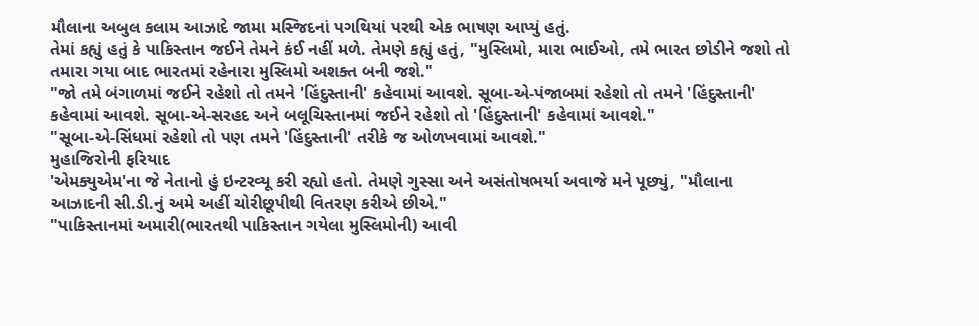મૌલાના અબુલ કલામ આઝાદે જામા મસ્જિદનાં પગથિયાં પરથી એક ભાષણ આપ્યું હતું.
તેમાં કહ્યું હતું કે પાકિસ્તાન જઈને તેમને કંઈ નહીં મળે. તેમણે કહ્યું હતું, "મુસ્લિમો, મારા ભાઈઓ, તમે ભારત છોડીને જશો તો તમારા ગયા બાદ ભારતમાં રહેનારા મુસ્લિમો અશક્ત બની જશે."
"જો તમે બંગાળમાં જઈને રહેશો તો તમને 'હિંદુસ્તાની' કહેવામાં આવશે. સૂબા-એ-પંજાબમાં રહેશો તો તમને 'હિંદુસ્તાની' કહેવામાં આવશે. સૂબા-એ-સરહદ અને બલૂચિસ્તાનમાં જઈને રહેશો તો 'હિંદુસ્તાની' કહેવામાં આવશે."
"સૂબા-એ-સિંધમાં રહેશો તો પણ તમને 'હિંદુસ્તાની' તરીકે જ ઓળખવામાં આવશે."
મુહાજિરોની ફરિયાદ
'એમક્યુએમ'ના જે નેતાનો હું ઇન્ટરવ્યૂ કરી રહ્યો હતો. તેમણે ગુસ્સા અને અસંતોષભર્યા અવાજે મને પૂછ્યું, "મૌલાના આઝાદની સી.ડી.નું અમે અહીં ચોરીછૂપીથી વિતરણ કરીએ છીએ."
"પાકિસ્તાનમાં અમારી(ભારતથી પાકિસ્તાન ગયેલા મુસ્લિમોની) આવી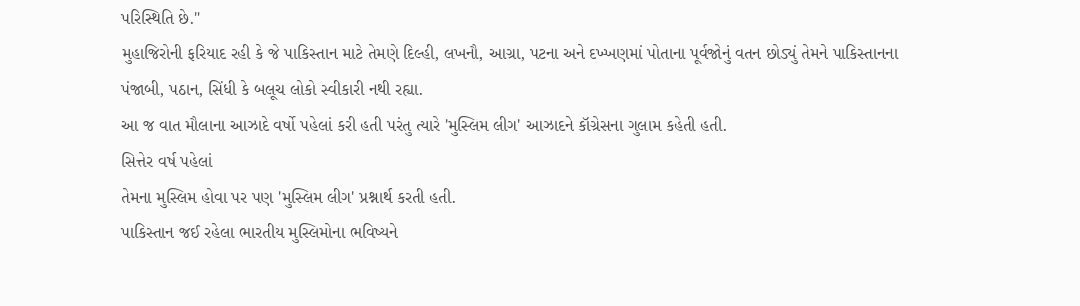પરિસ્થિતિ છે."
મુહાજિરોની ફરિયાદ રહી કે જે પાકિસ્તાન માટે તેમણે દિલ્હી, લખનૌ, આગ્રા, પટના અને દખ્ખણમાં પોતાના પૂર્વજોનું વતન છોડ્યું તેમને પાકિસ્તાનના પંજાબી, પઠાન, સિંધી કે બલૂચ લોકો સ્વીકારી નથી રહ્યા.
આ જ વાત મૌલાના આઝાદે વર્ષો પહેલાં કરી હતી પરંતુ ત્યારે 'મુસ્લિમ લીગ' આઝાદને કૉગ્રેસના ગુલામ કહેતી હતી.
સિત્તેર વર્ષ પહેલાં
તેમના મુસ્લિમ હોવા પર પણ 'મુસ્લિમ લીગ' પ્રશ્નાર્થ કરતી હતી.
પાકિસ્તાન જઈ રહેલા ભારતીય મુસ્લિમોના ભવિષ્યને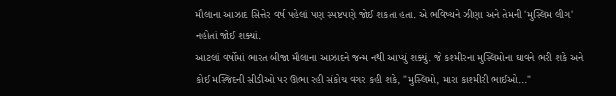મૌલાના આઝાદ સિત્તેર વર્ષ પહેલાં પણ સ્પષ્ટપણે જોઈ શકતા હતા. એ ભવિષ્યને ઝીણા અને તેમની 'મુસ્લિમ લીગ' નહોતાં જોઈ શક્યાં.
આટલાં વર્ષોમાં ભારત બીજા મૌલાના આઝાદને જન્મ નથી આપ્યું શક્યું. જે કશ્મીરના મુસ્લિમોના ઘાવને ભરી શકે અને કોઈ મસ્જિદની સીડીઓ પર ઊભા રહી સંકોચ વગર કહી શકે, "મુસ્લિમો, મારા કાશ્મીરી ભાઈઓ..."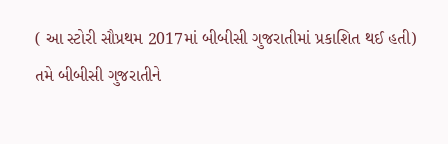( આ સ્ટોરી સૌપ્રથમ 2017માં બીબીસી ગુજરાતીમાં પ્રકાશિત થઈ હતી)
તમે બીબીસી ગુજરાતીને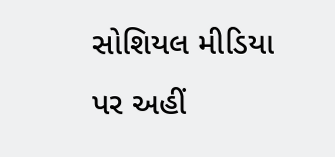સોશિયલ મીડિયા પર અહીં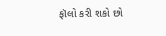ફૉલો કરી શકો છો